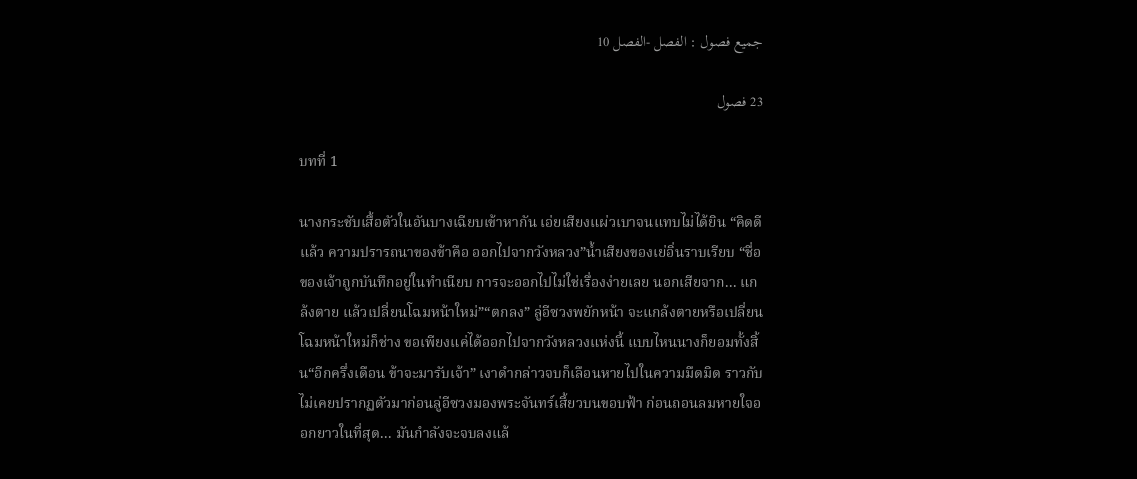جميع فصول : الفصل -الفصل 10

23 فصول

บทที่ 1

นางกระชับเสื้อตัวในอันบางเฉียบเข้าหากัน เอ่ยเสียงแผ่วเบาจนแทบไม่ได้ยิน “คิดดีแล้ว ความปรารถนาของข้าคือ ออกไปจากวังหลวง”น้ำเสียงของเย่อิ่นราบเรียบ “ชื่อของเจ้าถูกบันทึกอยู่ในทำเนียบ การจะออกไปไม่ใช่เรื่องง่ายเลย นอกเสียจาก... แกล้งตาย แล้วเปลี่ยนโฉมหน้าใหม่”“ตกลง” ลู่อีซวงพยักหน้า จะแกล้งตายหรือเปลี่ยนโฉมหน้าใหม่ก็ช่าง ขอเพียงแค่ได้ออกไปจากวังหลวงแห่งนี้ แบบไหนนางก็ยอมทั้งสิ้น“อีกครึ่งเดือน ข้าจะมารับเจ้า” เงาดำกล่าวจบก็เลือนหายไปในความมืดมิด ราวกับไม่เคยปรากฏตัวมาก่อนลู่อีซวงมองพระจันทร์เสี้ยวบนขอบฟ้า ก่อนถอนลมหายใจออกยาวในที่สุด... มันกำลังจะจบลงแล้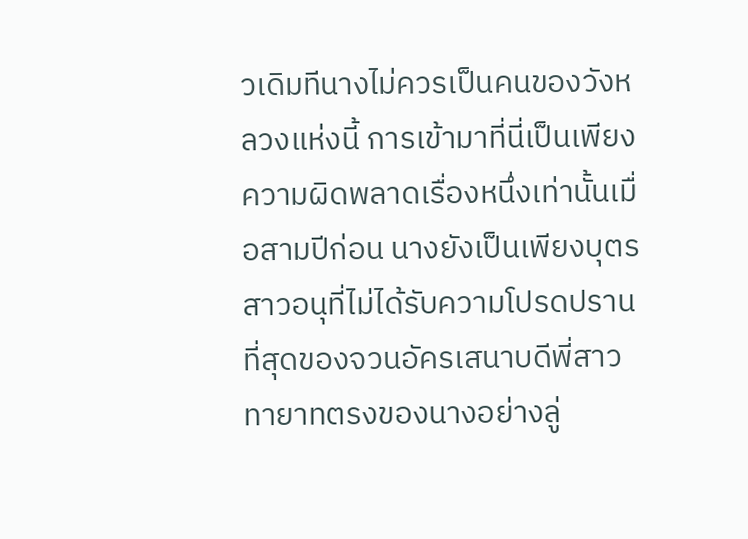วเดิมทีนางไม่ควรเป็นคนของวังหลวงแห่งนี้ การเข้ามาที่นี่เป็นเพียงความผิดพลาดเรื่องหนึ่งเท่านั้นเมื่อสามปีก่อน นางยังเป็นเพียงบุตรสาวอนุที่ไม่ได้รับความโปรดปรานที่สุดของจวนอัครเสนาบดีพี่สาวทายาทตรงของนางอย่างลู่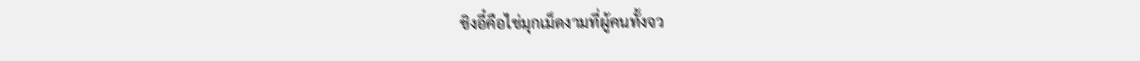ชิงอี๋คือไข่มุกเม็ดงามที่ผู้คนทั้งจว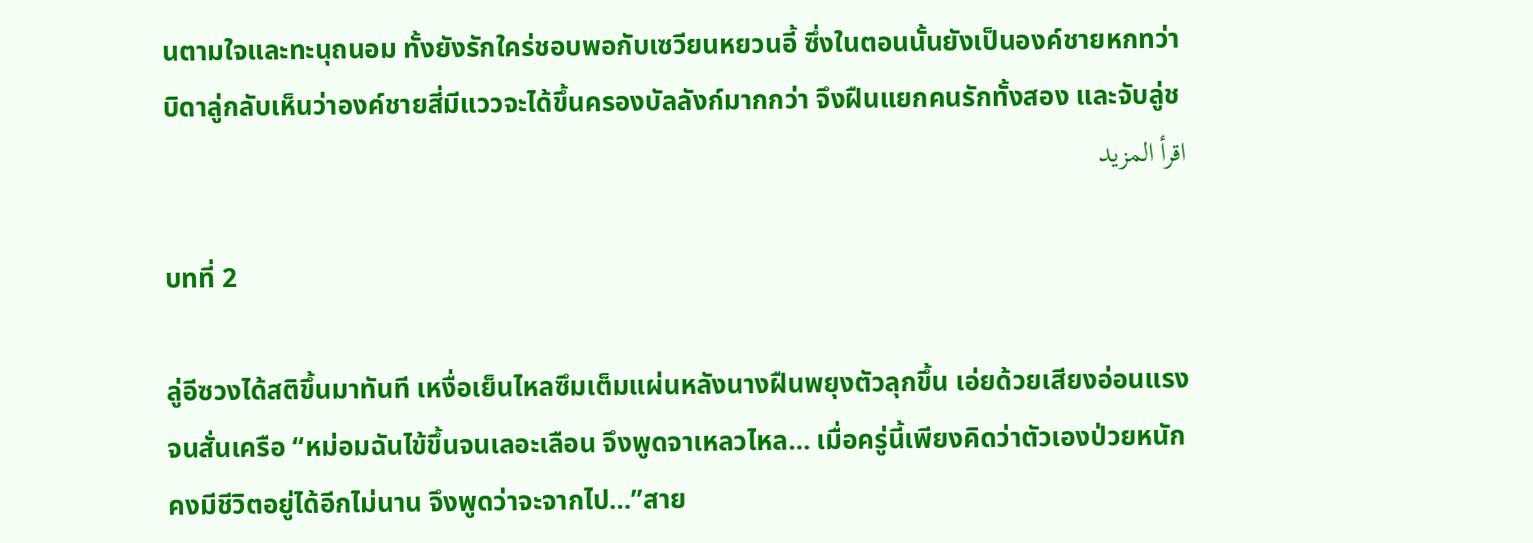นตามใจและทะนุถนอม ทั้งยังรักใคร่ชอบพอกับเซวียนหยวนอี้ ซึ่งในตอนนั้นยังเป็นองค์ชายหกทว่าบิดาลู่กลับเห็นว่าองค์ชายสี่มีแววจะได้ขึ้นครองบัลลังก์มากกว่า จึงฝืนแยกคนรักทั้งสอง และจับลู่ช
اقرأ المزيد

บทที่ 2

ลู่อีซวงได้สติขึ้นมาทันที เหงื่อเย็นไหลซึมเต็มแผ่นหลังนางฝืนพยุงตัวลุกขึ้น เอ่ยด้วยเสียงอ่อนแรงจนสั่นเครือ “หม่อมฉันไข้ขึ้นจนเลอะเลือน จึงพูดจาเหลวไหล… เมื่อครู่นี้เพียงคิดว่าตัวเองป่วยหนัก คงมีชีวิตอยู่ได้อีกไม่นาน จึงพูดว่าจะจากไป…”สาย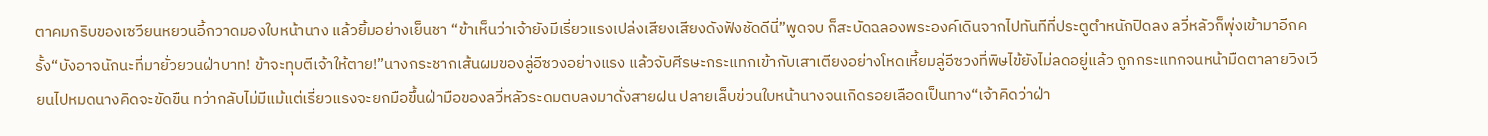ตาคมกริบของเซวียนหยวนอี้กวาดมองใบหน้านาง แล้วยิ้มอย่างเย็นชา “ข้าเห็นว่าเจ้ายังมีเรี่ยวแรงเปล่งเสียงเสียงดังฟังชัดดีนี่”พูดจบ ก็สะบัดฉลองพระองค์เดินจากไปทันทีที่ประตูตำหนักปิดลง ลวี่หลัวก็พุ่งเข้ามาอีกครั้ง“บังอาจนักนะที่มายั่วยวนฝ่าบาท! ข้าจะทุบตีเจ้าให้ตาย!”นางกระชากเส้นผมของลู่อีซวงอย่างแรง แล้วจับศีรษะกระแทกเข้ากับเสาเตียงอย่างโหดเหี้ยมลู่อีซวงที่พิษไข้ยังไม่ลดอยู่แล้ว ถูกกระแทกจนหน้ามืดตาลายวิงเวียนไปหมดนางคิดจะขัดขืน ทว่ากลับไม่มีแม้แต่เรี่ยวแรงจะยกมือขึ้นฝ่ามือของลวี่หลัวระดมตบลงมาดั่งสายฝน ปลายเล็บข่วนใบหน้านางจนเกิดรอยเลือดเป็นทาง“เจ้าคิดว่าฝ่า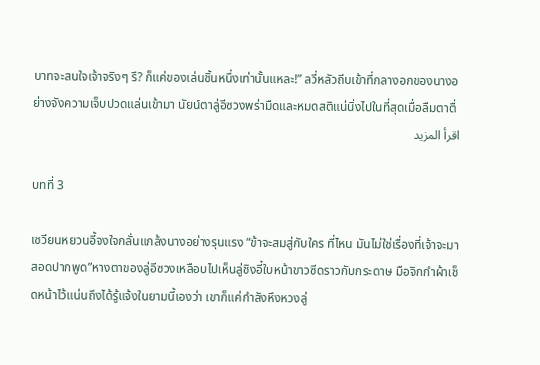บาทจะสนใจเจ้าจริงๆ รึ? ก็แค่ของเล่นชิ้นหนึ่งเท่านั้นแหละ!” ลวี่หลัวถีบเข้าที่กลางอกของนางอย่างจังความเจ็บปวดแล่นเข้ามา นัยน์ตาลู่อีซวงพร่ามืดและหมดสติแน่นิ่งไปในที่สุดเมื่อลืมตาตื่
اقرأ المزيد

บทที่ 3

เซวียนหยวนอี้จงใจกลั่นแกล้งนางอย่างรุนแรง “ข้าจะสมสู่กับใคร ที่ไหน มันไม่ใช่เรื่องที่เจ้าจะมาสอดปากพูด”หางตาของลู่อีซวงเหลือบไปเห็นลู่ชิงอี๋ใบหน้าขาวซีดราวกับกระดาษ มือจิกกำผ้าเช็ดหน้าไว้แน่นถึงได้รู้แจ้งในยามนี้เองว่า เขาก็แค่กำลังหึงหวงลู่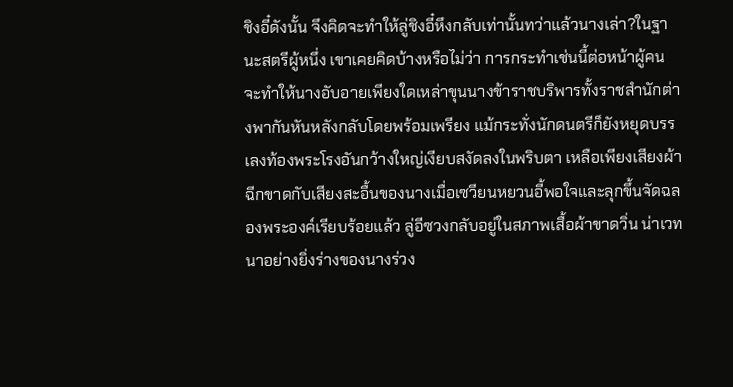ชิงอี๋ดังนั้น จึงคิดจะทำให้ลู่ชิงอี๋หึงกลับเท่านั้นทว่าแล้วนางเล่า?ในฐานะสตรีผู้หนึ่ง เขาเคยคิดบ้างหรือไม่ว่า การกระทำเช่นนี้ต่อหน้าผู้คน จะทำให้นางอับอายเพียงใดเหล่าขุนนางข้าราชบริพารทั้งราชสำนักต่างพากันหันหลังกลับโดยพร้อมเพรียง แม้กระทั่งนักดนตรีก็ยังหยุดบรรเลงท้องพระโรงอันกว้างใหญ่เงียบสงัดลงในพริบตา เหลือเพียงเสียงผ้าฉีกขาดกับเสียงสะอื้นของนางเมื่อเซวียนหยวนอี้พอใจและลุกขึ้นจัดฉลองพระองค์เรียบร้อยแล้ว ลู่อีซวงกลับอยู่ในสภาพเสื้อผ้าขาดวิ่น น่าเวทนาอย่างยิ่งร่างของนางร่วง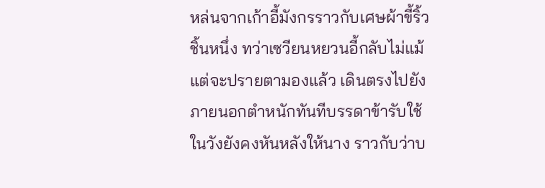หล่นจากเก้าอี้มังกรราวกับเศษผ้าขี้ริ้วชิ้นหนึ่ง ทว่าเซวียนหยวนอี้กลับไม่แม้แต่จะปรายตามองแล้ว เดินตรงไปยังภายนอกตำหนักทันทีบรรดาข้ารับใช้ในวังยังคงหันหลังให้นาง ราวกับว่าบ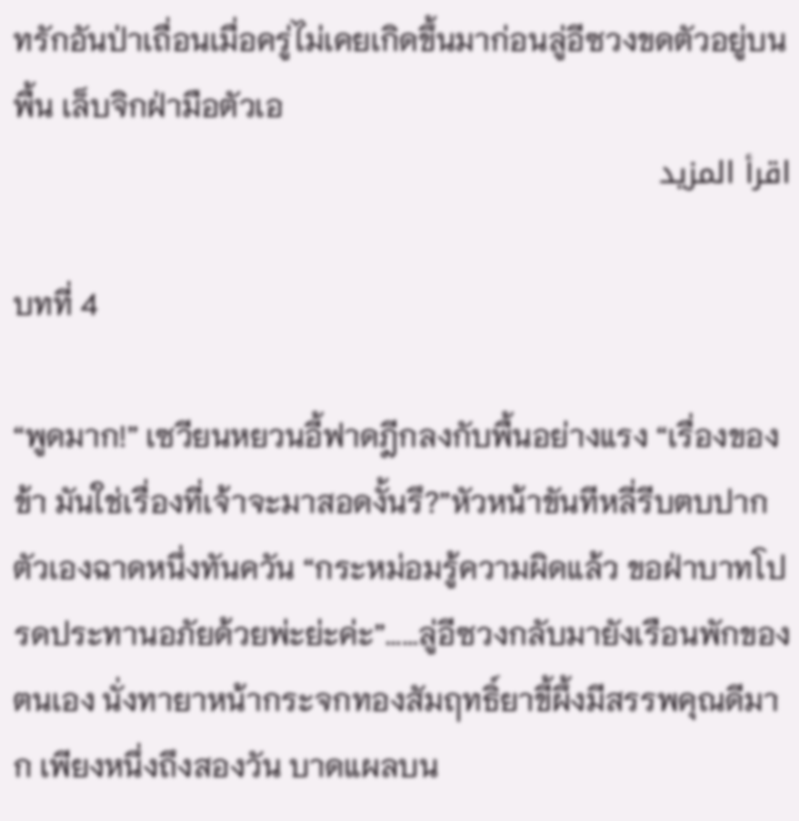ทรักอันป่าเถื่อนเมื่อครู่ไม่เคยเกิดขึ้นมาก่อนลู่อีซวงขดตัวอยู่บนพื้น เล็บจิกฝ่ามือตัวเอ
اقرأ المزيد

บทที่ 4

“พูดมาก!” เซวียนหยวนอี้ฟาดฎีกลงกับพื้นอย่างแรง “เรื่องของข้า มันใช่เรื่องที่เจ้าจะมาสอดงั้นรึ?”หัวหน้าขันทีหลี่รีบตบปากตัวเองฉาดหนึ่งทันควัน “กระหม่อมรู้ความผิดแล้ว ขอฝ่าบาทโปรดประทานอภัยด้วยพ่ะย่ะค่ะ”……ลู่อีซวงกลับมายังเรือนพักของตนเอง นั่งทายาหน้ากระจกทองสัมฤทธิ์ยาขี้ผึ้งมีสรรพคุณดีมาก เพียงหนึ่งถึงสองวัน บาดแผลบน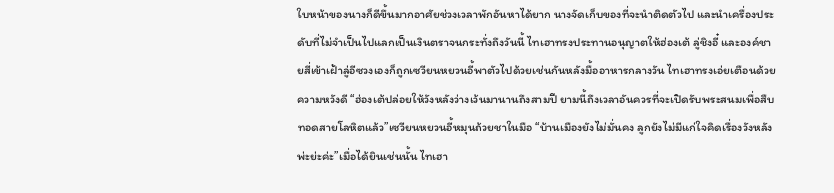ใบหน้าของนางก็ดีขึ้นมากอาศัยช่วงเวลาพักอันหาได้ยาก นางจัดเก็บของที่จะนำติดตัวไป และนำเครื่องประดับที่ไม่จำเป็นไปแลกเป็นเงินตราจนกระทั่งถึงวันนี้ ไทเฮาทรงประทานอนุญาตให้ฮ่องเต้ ลู่ชิงอี๋ และองค์ชายสี่เข้าเฝ้าลู่อีซวงเองก็ถูกเซวียนหยวนอี้พาตัวไปด้วยเช่นกันหลังมื้ออาหารกลางวัน ไทเฮาทรงเอ่ยเตือนด้วยความหวังดี “ฮ่องเต้ปล่อยให้วังหลังว่างเว้นมานานถึงสามปี ยามนี้ถึงเวลาอันควรที่จะเปิดรับพระสนมเพื่อสืบทอดสายโลหิตแล้ว”เซวียนหยวนอี้หมุนถ้วยชาในมือ “บ้านเมืองยังไม่มั่นคง ลูกยังไม่มีแก่ใจคิดเรื่องวังหลังพ่ะย่ะค่ะ”เมื่อได้ยินเช่นนั้น ไทเฮา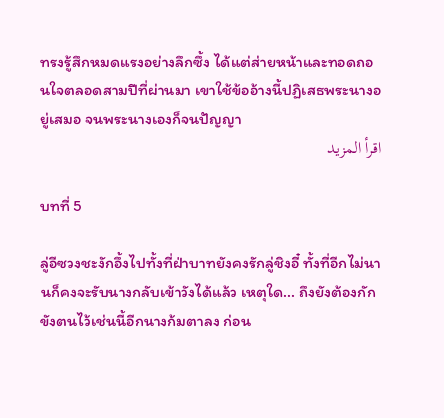ทรงรู้สึกหมดแรงอย่างลึกซึ้ง ได้แต่ส่ายหน้าและทอดถอนใจตลอดสามปีที่ผ่านมา เขาใช้ข้ออ้างนี้ปฏิเสธพระนางอยู่เสมอ จนพระนางเองก็จนปัญญา
اقرأ المزيد

บทที่ 5

ลู่อีซวงชะงักอึ้งไปทั้งที่ฝ่าบาทยังคงรักลู่ชิงอี๋ ทั้งที่อีกไม่นานก็คงจะรับนางกลับเข้าวังได้แล้ว เหตุใด... ถึงยังต้องกักขังตนไว้เช่นนี้อีกนางก้มตาลง ก่อน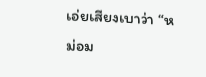เอ่ยเสียงเบาว่า “หม่อม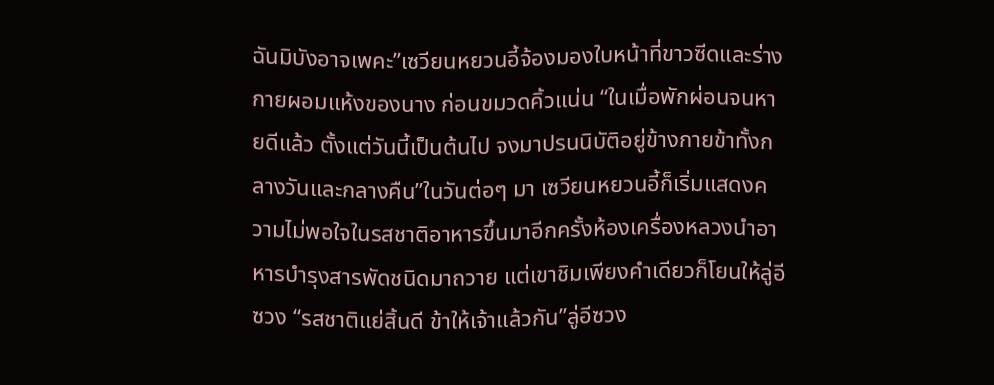ฉันมิบังอาจเพคะ”เซวียนหยวนอี้จ้องมองใบหน้าที่ขาวซีดและร่างกายผอมแห้งของนาง ก่อนขมวดคิ้วแน่น “ในเมื่อพักผ่อนจนหายดีแล้ว ตั้งแต่วันนี้เป็นต้นไป จงมาปรนนิบัติอยู่ข้างกายข้าทั้งกลางวันและกลางคืน”ในวันต่อๆ มา เซวียนหยวนอี้ก็เริ่มแสดงความไม่พอใจในรสชาติอาหารขึ้นมาอีกครั้งห้องเครื่องหลวงนำอาหารบำรุงสารพัดชนิดมาถวาย แต่เขาชิมเพียงคำเดียวก็โยนให้ลู่อีซวง “รสชาติแย่สิ้นดี ข้าให้เจ้าแล้วกัน”ลู่อีซวง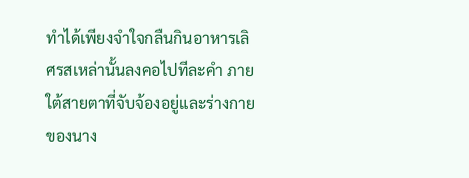ทำได้เพียงจำใจกลืนกินอาหารเลิศรสเหล่านั้นลงคอไปทีละคำ ภายใต้สายตาที่จับจ้องอยู่และร่างกายของนาง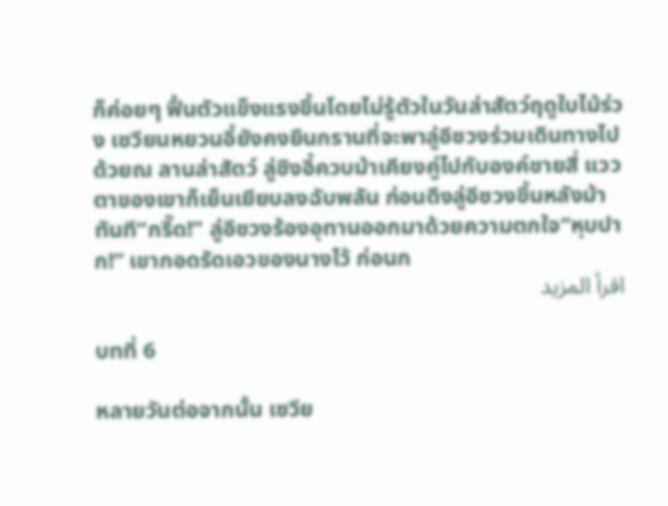ก็ค่อยๆ ฟื้นตัวแข็งแรงขึ้นโดยไม่รู้ตัวในวันล่าสัตว์ฤดูใบไม้ร่วง เซวียนหยวนอี้ยังคงยืนกรานที่จะพาลู่อีซวงร่วมเดินทางไปด้วยณ ลานล่าสัตว์ ลู่ชิงอี๋ควบม้าเคียงคู่ไปกับองค์ชายสี่ แววตาของเขาก็เย็นเยียบลงฉับพลัน ก่อนดึงลู่อีซวงขึ้นหลังม้าทันที“กรี๊ด!” ลู่อีซวงร้องอุทานออกมาด้วยความตกใจ“หุบปาก!” เขากอดรัดเอวของนางไว้ ก่อนก
اقرأ المزيد

บทที่ 6

หลายวันต่อจากนั้น เซวีย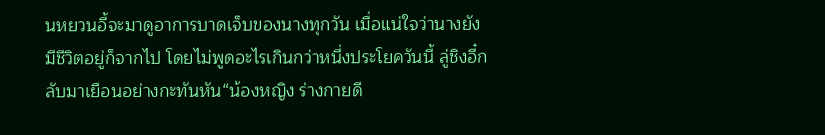นหยวนอี้จะมาดูอาการบาดเจ็บของนางทุกวัน เมื่อแน่ใจว่านางยังมีชีวิตอยู่ก็จากไป โดยไม่พูดอะไรเกินกว่าหนึ่งประโยควันนี้ ลู่ชิงอี๋กลับมาเยือนอย่างกะทันหัน“น้องหญิง ร่างกายดี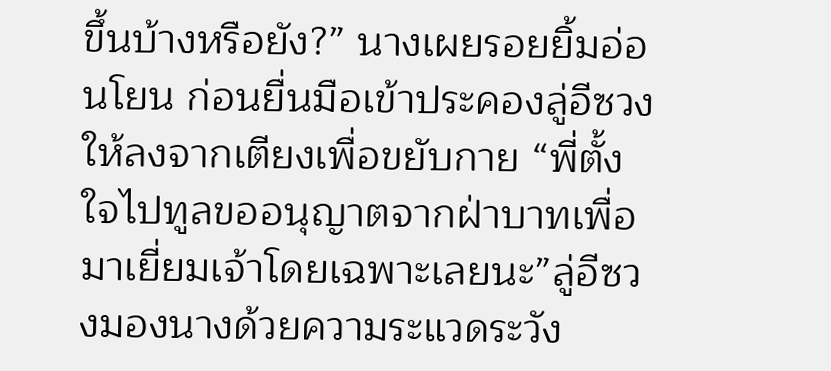ขึ้นบ้างหรือยัง?” นางเผยรอยยิ้มอ่อนโยน ก่อนยื่นมือเข้าประคองลู่อีซวงให้ลงจากเตียงเพื่อขยับกาย “พี่ตั้งใจไปทูลขออนุญาตจากฝ่าบาทเพื่อมาเยี่ยมเจ้าโดยเฉพาะเลยนะ”ลู่อีซวงมองนางด้วยความระแวดระวัง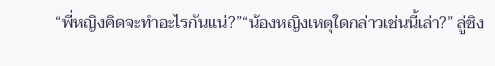“พี่หญิงคิดจะทำอะไรกันแน่?”“น้องหญิงเหตุใดกล่าวเช่นนี้เล่า?” ลู่ชิง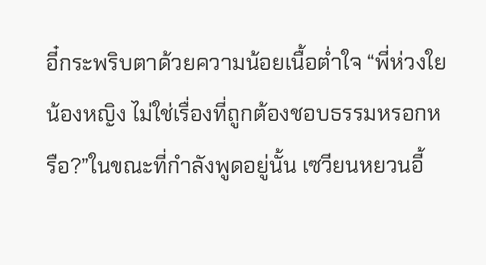อี๋กระพริบตาด้วยความน้อยเนื้อต่ำใจ “พี่ห่วงใยน้องหญิง ไม่ใช่เรื่องที่ถูกต้องชอบธรรมหรอกหรือ?”ในขณะที่กำลังพูดอยู่นั้น เซวียนหยวนอี้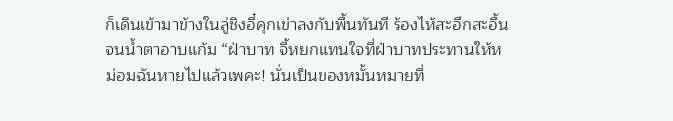ก็เดินเข้ามาข้างในลู่ชิงอี๋คุกเข่าลงกับพื้นทันที ร้องไห้สะอึกสะอื้นจนน้ำตาอาบแก้ม “ฝ่าบาท จี้หยกแทนใจที่ฝ่าบาทประทานให้หม่อมฉันหายไปแล้วเพคะ! นั่นเป็นของหมั้นหมายที่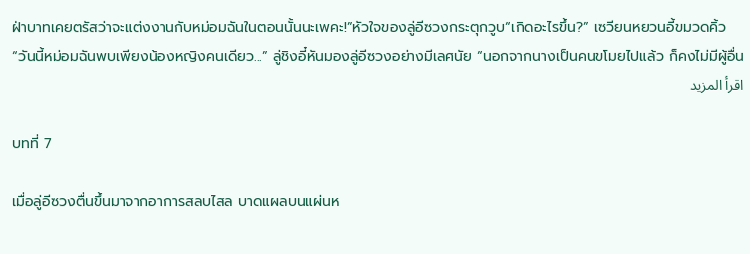ฝ่าบาทเคยตรัสว่าจะแต่งงานกับหม่อมฉันในตอนนั้นนะเพคะ!”หัวใจของลู่อีซวงกระตุกวูบ“เกิดอะไรขึ้น?” เซวียนหยวนอี้ขมวดคิ้ว“วันนี้หม่อมฉันพบเพียงน้องหญิงคนเดียว...” ลู่ชิงอี๋หันมองลู่อีซวงอย่างมีเลศนัย “นอกจากนางเป็นคนขโมยไปแล้ว ก็คงไม่มีผู้อื่น
اقرأ المزيد

บทที่ 7

เมื่อลู่อีซวงตื่นขึ้นมาจากอาการสลบไสล บาดแผลบนแผ่นห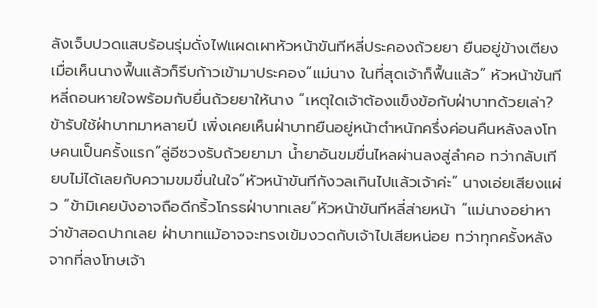ลังเจ็บปวดแสบร้อนรุ่มดั่งไฟแผดเผาหัวหน้าขันทีหลี่ประคองถ้วยยา ยืนอยู่ข้างเตียง เมื่อเห็นนางฟื้นแล้วก็รีบก้าวเข้ามาประคอง“แม่นาง ในที่สุดเจ้าก็ฟื้นแล้ว” หัวหน้าขันทีหลี่ถอนหายใจพร้อมกับยื่นถ้วยยาให้นาง “เหตุใดเจ้าต้องแข็งข้อกับฝ่าบาทด้วยเล่า? ข้ารับใช้ฝ่าบาทมาหลายปี เพิ่งเคยเห็นฝ่าบาทยืนอยู่หน้าตำหนักครึ่งค่อนคืนหลังลงโทษคนเป็นครั้งแรก”ลู่อีซวงรับถ้วยยามา น้ำยาอันขมขื่นไหลผ่านลงสู่ลำคอ ทว่ากลับเทียบไม่ได้เลยกับความขมขื่นในใจ“หัวหน้าขันทีกังวลเกินไปแล้วเจ้าค่ะ” นางเอ่ยเสียงแผ่ว “ข้ามิเคยบังอาจถือดีกริ้วโกรธฝ่าบาทเลย”หัวหน้าขันทีหลี่ส่ายหน้า “แม่นางอย่าหาว่าข้าสอดปากเลย ฝ่าบาทแม้อาจจะทรงเข้มงวดกับเจ้าไปเสียหน่อย ทว่าทุกครั้งหลังจากที่ลงโทษเจ้า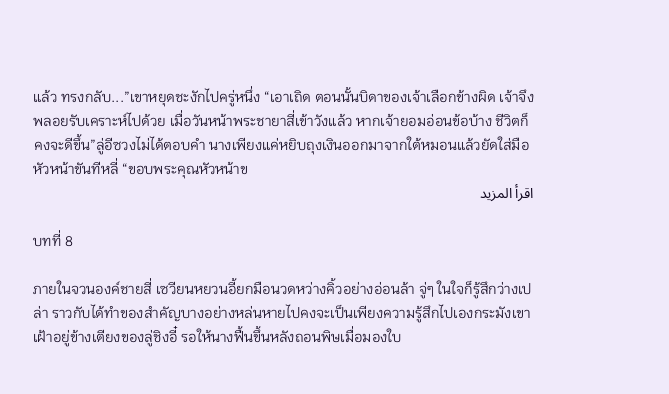แล้ว ทรงกลับ...”เขาหยุดชะงักไปครู่หนึ่ง “เอาเถิด ตอนนั้นบิดาของเจ้าเลือกข้างผิด เจ้าจึงพลอยรับเคราะห์ไปด้วย เมื่อวันหน้าพระชายาสี่เข้าวังแล้ว หากเจ้ายอมอ่อนข้อบ้าง ชีวิตก็คงจะดีขึ้น”ลู่อีซวงไม่ได้ตอบคำ นางเพียงแค่หยิบถุงเงินออกมาจากใต้หมอนแล้วยัดใส่มือหัวหน้าขันทีหลี่ “ขอบพระคุณหัวหน้าข
اقرأ المزيد

บทที่ 8

ภายในจวนองค์ชายสี่ เซวียนหยวนอี้ยกมือนวดหว่างคิ้วอย่างอ่อนล้า จู่ๆ ในใจก็รู้สึกว่างเปล่า ราวกับได้ทำของสำคัญบางอย่างหล่นหายไปคงจะเป็นเพียงความรู้สึกไปเองกระมังเขาเฝ้าอยู่ข้างเตียงของลู่ชิงอี๋ รอให้นางฟื้นขึ้นหลังถอนพิษเมื่อมองใบ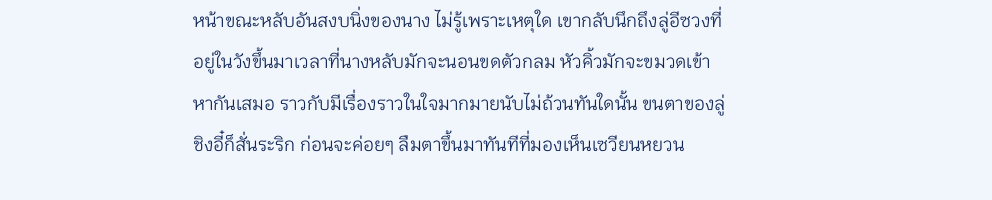หน้าขณะหลับอันสงบนิ่งของนาง ไม่รู้เพราะเหตุใด เขากลับนึกถึงลู่อีซวงที่อยู่ในวังขึ้นมาเวลาที่นางหลับมักจะนอนขดตัวกลม หัวคิ้วมักจะขมวดเข้าหากันเสมอ ราวกับมีเรื่องราวในใจมากมายนับไม่ถ้วนทันใดนั้น ขนตาของลู่ชิงอี๋ก็สั่นระริก ก่อนจะค่อยๆ ลืมตาขึ้นมาทันทีที่มองเห็นเซวียนหยวน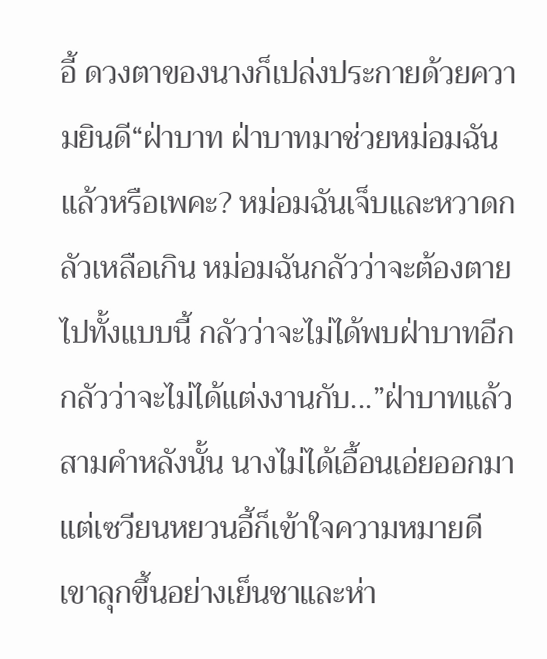อี้ ดวงตาของนางก็เปล่งประกายด้วยความยินดี“ฝ่าบาท ฝ่าบาทมาช่วยหม่อมฉันแล้วหรือเพคะ? หม่อมฉันเจ็บและหวาดกลัวเหลือเกิน หม่อมฉันกลัวว่าจะต้องตายไปทั้งแบบนี้ กลัวว่าจะไม่ได้พบฝ่าบาทอีก กลัวว่าจะไม่ได้แต่งงานกับ...”ฝ่าบาทแล้วสามคำหลังนั้น นางไม่ได้เอื้อนเอ่ยออกมา แต่เซวียนหยวนอี้ก็เข้าใจความหมายดีเขาลุกขึ้นอย่างเย็นชาและห่า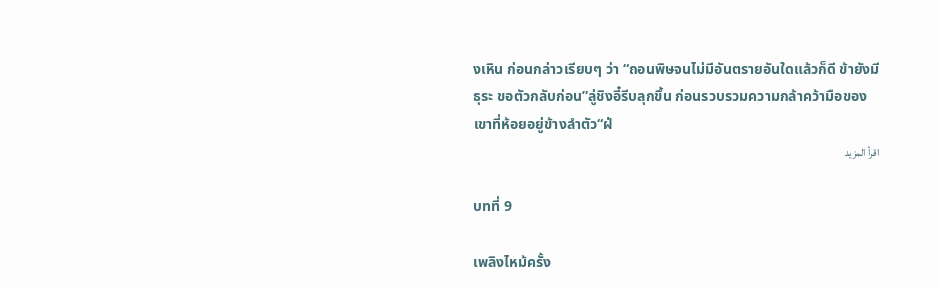งเหิน ก่อนกล่าวเรียบๆ ว่า “ถอนพิษจนไม่มีอันตรายอันใดแล้วก็ดี ข้ายังมีธุระ ขอตัวกลับก่อน”ลู่ชิงอี๋รีบลุกขึ้น ก่อนรวบรวมความกล้าคว้ามือของเขาที่ห้อยอยู่ข้างลำตัว“ฝ่
اقرأ المزيد

บทที่ 9

เพลิงไหม้ครั้ง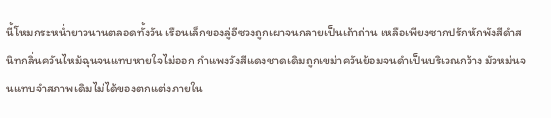นี้โหมกระหน่ำยาวนานตลอดทั้งวัน เรือนเล็กของลู่อีซวงถูกเผาจนกลายเป็นเถ้าถ่าน เหลือเพียงซากปรักหักพังสีดำสนิทกลิ่นควันไหม้ฉุนจนแทบหายใจไม่ออก กำแพงวังสีแดงชาดเดิมถูกเขม่าควันย้อมจนดำเป็นบริเวณกว้าง มัวหม่นจนแทบจำสภาพเดิมไม่ได้ของตกแต่งภายใน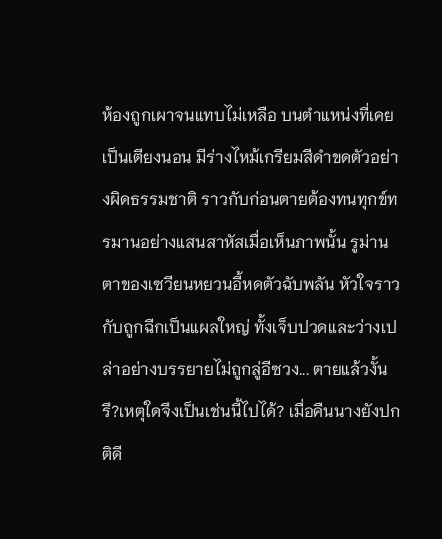ห้องถูกเผาจนแทบไม่เหลือ บนตำแหน่งที่เคยเป็นเตียงนอน มีร่างไหม้เกรียมสีดำขดตัวอย่างผิดธรรมชาติ ราวกับก่อนตายต้องทนทุกข์ทรมานอย่างแสนสาหัสเมื่อเห็นภาพนั้น รูม่านตาของเซวียนหยวนอี้หดตัวฉับพลัน หัวใจราวกับถูกฉีกเป็นแผลใหญ่ ทั้งเจ็บปวดและว่างเปล่าอย่างบรรยายไม่ถูกลู่อีซวง... ตายแล้วงั้นรึ?เหตุใดจึงเป็นเช่นนี้ไปได้? เมื่อคืนนางยังปกติดี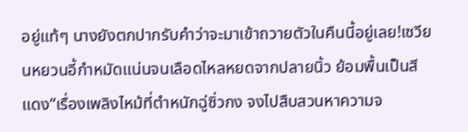อยู่แท้ๆ นางยังตกปากรับคำว่าจะมาเข้าถวายตัวในคืนนี้อยู่เลย!เซวียนหยวนอี้กำหมัดแน่นจนเลือดไหลหยดจากปลายนิ้ว ย้อมพื้นเป็นสีแดง“เรื่องเพลิงไหม้ที่ตำหนักฉู่ซิ่วกง จงไปสืบสวนหาความจ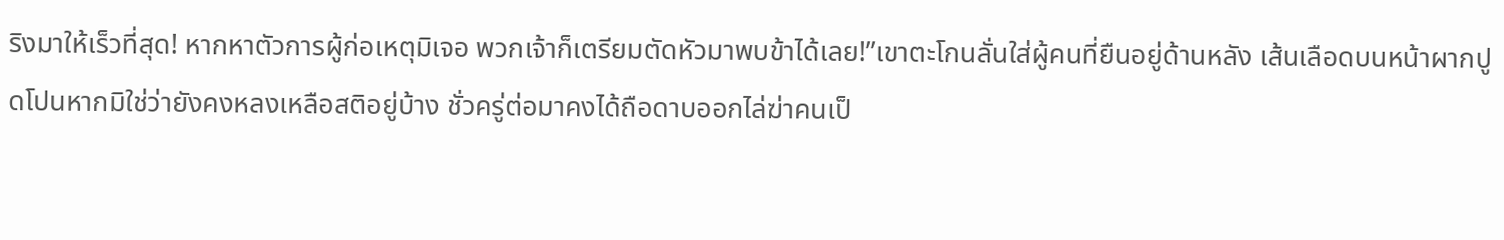ริงมาให้เร็วที่สุด! หากหาตัวการผู้ก่อเหตุมิเจอ พวกเจ้าก็เตรียมตัดหัวมาพบข้าได้เลย!”เขาตะโกนลั่นใส่ผู้คนที่ยืนอยู่ด้านหลัง เส้นเลือดบนหน้าผากปูดโปนหากมิใช่ว่ายังคงหลงเหลือสติอยู่บ้าง ชั่วครู่ต่อมาคงได้ถือดาบออกไล่ฆ่าคนเป็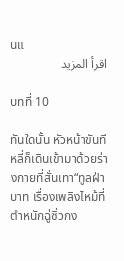นแ
اقرأ المزيد

บทที่ 10

ทันใดนั้น หัวหน้าขันทีหลี่ก็เดินเข้ามาด้วยร่างกายที่สั่นเทา“ทูลฝ่าบาท เรื่องเพลิงไหม้ที่ตำหนักฉู่ซิ่วกง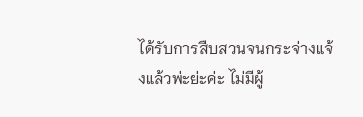ได้รับการสืบสวนจนกระจ่างแจ้งแล้วพ่ะย่ะค่ะ ไม่มีผู้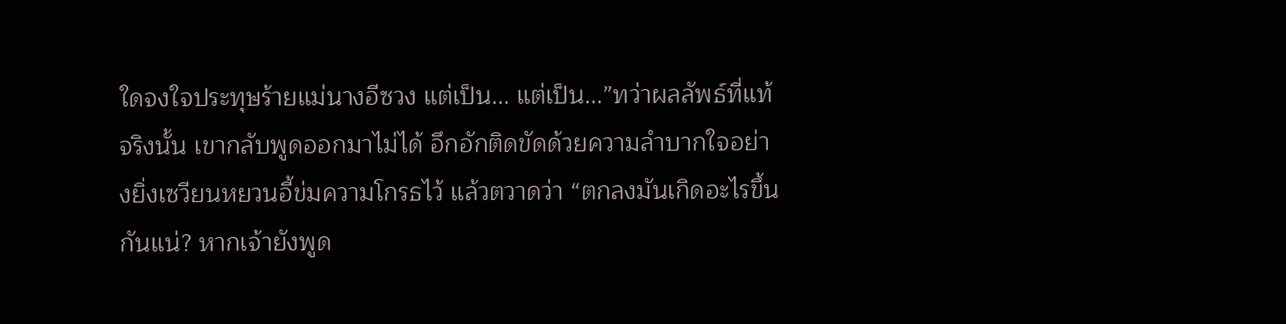ใดจงใจประทุษร้ายแม่นางอีซวง แต่เป็น... แต่เป็น...”ทว่าผลลัพธ์ที่แท้จริงนั้น เขากลับพูดออกมาไม่ได้ อึกอักติดขัดด้วยความลำบากใจอย่างยิ่งเซวียนหยวนอี้ข่มความโกรธไว้ แล้วตวาดว่า “ตกลงมันเกิดอะไรขึ้นกันแน่? หากเจ้ายังพูด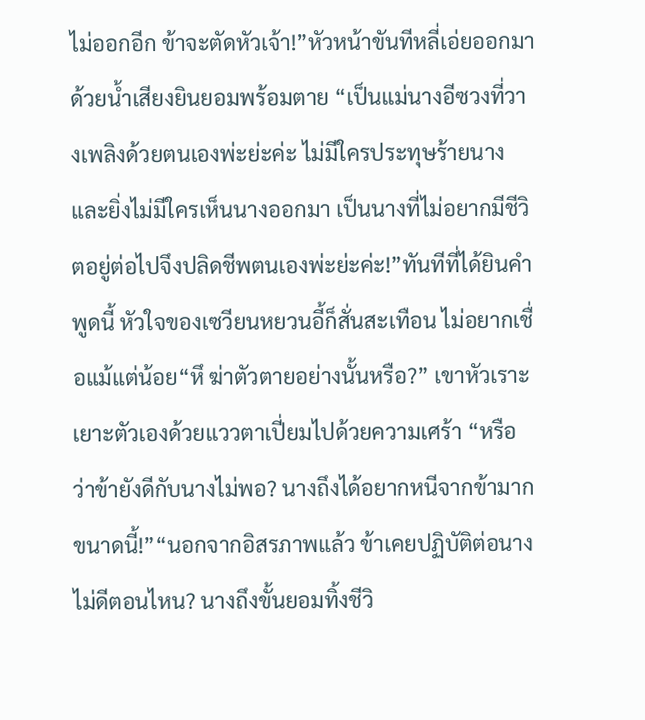ไม่ออกอีก ข้าจะตัดหัวเจ้า!”หัวหน้าขันทีหลี่เอ่ยออกมาด้วยน้ำเสียงยินยอมพร้อมตาย “เป็นแม่นางอีซวงที่วางเพลิงด้วยตนเองพ่ะย่ะค่ะ ไม่มีใครประทุษร้ายนาง และยิ่งไม่มีใครเห็นนางออกมา เป็นนางที่ไม่อยากมีชีวิตอยู่ต่อไปจึงปลิดชีพตนเองพ่ะย่ะค่ะ!”ทันทีที่ได้ยินคำพูดนี้ หัวใจของเซวียนหยวนอี้ก็สั่นสะเทือน ไม่อยากเชื่อแม้แต่น้อย“หึ ฆ่าตัวตายอย่างนั้นหรือ?” เขาหัวเราะเยาะตัวเองด้วยแววตาเปี่ยมไปด้วยความเศร้า “หรือว่าข้ายังดีกับนางไม่พอ? นางถึงได้อยากหนีจากข้ามากขนาดนี้!”“นอกจากอิสรภาพแล้ว ข้าเคยปฏิบัติต่อนางไม่ดีตอนไหน? นางถึงขั้นยอมทิ้งชีวิ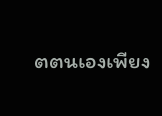ตตนเองเพียง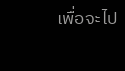เพื่อจะไป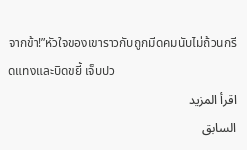จากข้า!”หัวใจของเขาราวกับถูกมีดคมนับไม่ถ้วนกรีดแทงและบิดขยี้ เจ็บปว
اقرأ المزيد
السابق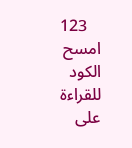123
امسح الكود للقراءة على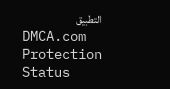التطبيق
DMCA.com Protection Status